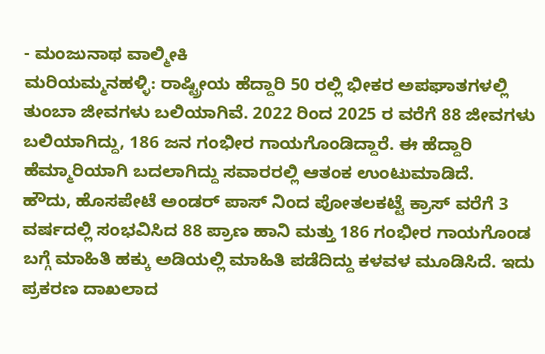- ಮಂಜುನಾಥ ವಾಲ್ಮೀಕಿ
ಮರಿಯಮ್ಮನಹಳ್ಳಿ: ರಾಷ್ಟ್ರೀಯ ಹೆದ್ದಾರಿ 50 ರಲ್ಲಿ ಭೀಕರ ಅಪಘಾತಗಳಲ್ಲಿ ತುಂಬಾ ಜೀವಗಳು ಬಲಿಯಾಗಿವೆ. 2022 ರಿಂದ 2025 ರ ವರೆಗೆ 88 ಜೀವಗಳು ಬಲಿಯಾಗಿದ್ದು, 186 ಜನ ಗಂಭೀರ ಗಾಯಗೊಂಡಿದ್ದಾರೆ. ಈ ಹೆದ್ದಾರಿ ಹೆಮ್ಮಾರಿಯಾಗಿ ಬದಲಾಗಿದ್ದು ಸವಾರರಲ್ಲಿ ಆತಂಕ ಉಂಟುಮಾಡಿದೆ.
ಹೌದು, ಹೊಸಪೇಟೆ ಅಂಡರ್ ಪಾಸ್ ನಿಂದ ಪೋತಲಕಟ್ಟೆ ಕ್ರಾಸ್ ವರೆಗೆ 3 ವರ್ಷದಲ್ಲಿ ಸಂಭವಿಸಿದ 88 ಪ್ರಾಣ ಹಾನಿ ಮತ್ತು 186 ಗಂಭೀರ ಗಾಯಗೊಂಡ ಬಗ್ಗೆ ಮಾಹಿತಿ ಹಕ್ಕು ಅಡಿಯಲ್ಲಿ ಮಾಹಿತಿ ಪಡೆದಿದ್ದು ಕಳವಳ ಮೂಡಿಸಿದೆ. ಇದು ಪ್ರಕರಣ ದಾಖಲಾದ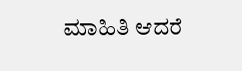ಮಾಹಿತಿ ಆದರೆ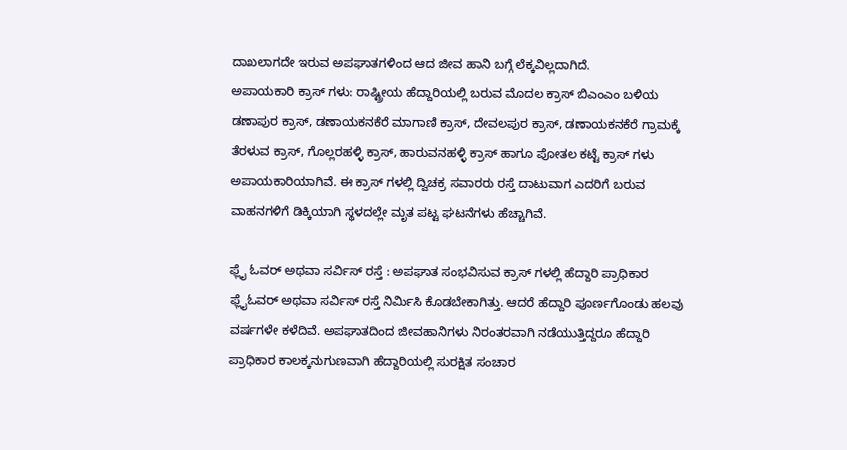ದಾಖಲಾಗದೇ ಇರುವ ಅಪಘಾತಗಳಿಂದ ಆದ ಜೀವ ಹಾನಿ ಬಗ್ಗೆ ಲೆಕ್ಕವಿಲ್ಲದಾಗಿದೆ.
ಅಪಾಯಕಾರಿ ಕ್ರಾಸ್ ಗಳು: ರಾಷ್ಟ್ರೀಯ ಹೆದ್ದಾರಿಯಲ್ಲಿ ಬರುವ ಮೊದಲ ಕ್ರಾಸ್ ಬಿಎಂಎಂ ಬಳಿಯ ಡಣಾಪುರ ಕ್ರಾಸ್, ಡಣಾಯಕನಕೆರೆ ಮಾಗಾಣಿ ಕ್ರಾಸ್, ದೇವಲಪುರ ಕ್ರಾಸ್, ಡಣಾಯಕನಕೆರೆ ಗ್ರಾಮಕ್ಕೆ ತೆರಳುವ ಕ್ರಾಸ್, ಗೊಲ್ಲರಹಳ್ಳಿ ಕ್ರಾಸ್, ಹಾರುವನಹಳ್ಳಿ ಕ್ರಾಸ್ ಹಾಗೂ ಪೋತಲ ಕಟ್ಟೆ ಕ್ರಾಸ್ ಗಳು ಅಪಾಯಕಾರಿಯಾಗಿವೆ. ಈ ಕ್ರಾಸ್ ಗಳಲ್ಲಿ ದ್ವಿಚಕ್ರ ಸವಾರರು ರಸ್ತೆ ದಾಟುವಾಗ ಎದರಿಗೆ ಬರುವ ವಾಹನಗಳಿಗೆ ಡಿಕ್ಕಿಯಾಗಿ ಸ್ಥಳದಲ್ಲೇ ಮೃತ ಪಟ್ಟ ಘಟನೆಗಳು ಹೆಚ್ಚಾಗಿವೆ.

ಫ್ಲೈ ಓವರ್ ಅಥವಾ ಸರ್ವಿಸ್ ರಸ್ತೆ : ಅಪಘಾತ ಸಂಭವಿಸುವ ಕ್ರಾಸ್ ಗಳಲ್ಲಿ ಹೆದ್ದಾರಿ ಪ್ರಾಧಿಕಾರ ಫ್ಲೈಓವರ್ ಅಥವಾ ಸರ್ವಿಸ್ ರಸ್ತೆ ನಿರ್ಮಿಸಿ ಕೊಡಬೇಕಾಗಿತ್ತು. ಆದರೆ ಹೆದ್ದಾರಿ ಪೂರ್ಣಗೊಂಡು ಹಲವು ವರ್ಷಗಳೇ ಕಳೆದಿವೆ. ಅಪಘಾತದಿಂದ ಜೀವಹಾನಿಗಳು ನಿರಂತರವಾಗಿ ನಡೆಯುತ್ತಿದ್ದರೂ ಹೆದ್ದಾರಿ ಪ್ರಾಧಿಕಾರ ಕಾಲಕ್ಕನುಗುಣವಾಗಿ ಹೆದ್ದಾರಿಯಲ್ಲಿ ಸುರಕ್ಷಿತ ಸಂಚಾರ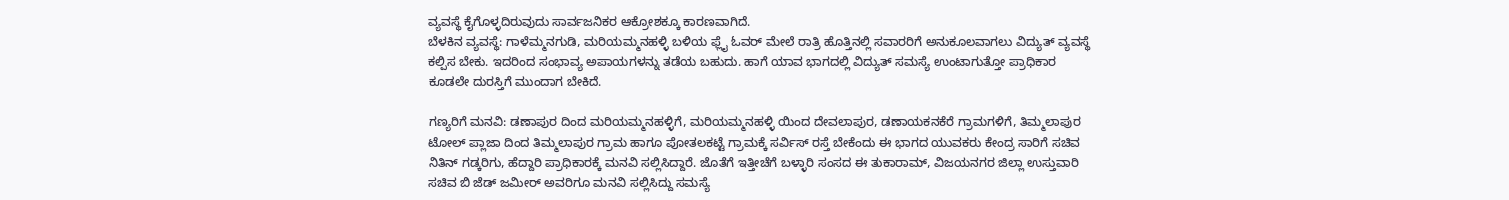ವ್ಯವಸ್ಥೆ ಕೈಗೊಳ್ಳದಿರುವುದು ಸಾರ್ವಜನಿಕರ ಆಕ್ರೋಶಕ್ಕೂ ಕಾರಣವಾಗಿದೆ.
ಬೆಳಕಿನ ವ್ಯವಸ್ಥೆ: ಗಾಳೆಮ್ಮನಗುಡಿ, ಮರಿಯಮ್ಮನಹಳ್ಳಿ ಬಳಿಯ ಫ್ಲೈ ಓವರ್ ಮೇಲೆ ರಾತ್ರಿ ಹೊತ್ತಿನಲ್ಲಿ ಸವಾರರಿಗೆ ಅನುಕೂಲವಾಗಲು ವಿದ್ಯುತ್ ವ್ಯವಸ್ಥೆ ಕಲ್ಪಿಸ ಬೇಕು. ಇದರಿಂದ ಸಂಭಾವ್ಯ ಅಪಾಯಗಳನ್ನು ತಡೆಯ ಬಹುದು. ಹಾಗೆ ಯಾವ ಭಾಗದಲ್ಲಿ ವಿದ್ಯುತ್ ಸಮಸ್ಯೆ ಉಂಟಾಗುತ್ತೋ ಪ್ರಾಧಿಕಾರ ಕೂಡಲೇ ದುರಸ್ತಿಗೆ ಮುಂದಾಗ ಬೇಕಿದೆ.

ಗಣ್ಯರಿಗೆ ಮನವಿ: ಡಣಾಪುರ ದಿಂದ ಮರಿಯಮ್ಮನಹಳ್ಳಿಗೆ, ಮರಿಯಮ್ಮನಹಳ್ಳಿ ಯಿಂದ ದೇವಲಾಪುರ, ಡಣಾಯಕನಕೆರೆ ಗ್ರಾಮಗಳಿಗೆ, ತಿಮ್ಮಲಾಪುರ ಟೋಲ್ ಪ್ಲಾಜಾ ದಿಂದ ತಿಮ್ಮಲಾಪುರ ಗ್ರಾಮ ಹಾಗೂ ಪೋತಲಕಟ್ಟೆ ಗ್ರಾಮಕ್ಕೆ ಸರ್ವಿಸ್ ರಸ್ತೆ ಬೇಕೆಂದು ಈ ಭಾಗದ ಯುವಕರು ಕೇಂದ್ರ ಸಾರಿಗೆ ಸಚಿವ ನಿತಿನ್ ಗಡ್ಕರಿಗು, ಹೆದ್ದಾರಿ ಪ್ರಾಧಿಕಾರಕ್ಕೆ ಮನವಿ ಸಲ್ಲಿಸಿದ್ದಾರೆ. ಜೊತೆಗೆ ಇತ್ತೀಚೆಗೆ ಬಳ್ಳಾರಿ ಸಂಸದ ಈ ತುಕಾರಾಮ್, ವಿಜಯನಗರ ಜಿಲ್ಲಾ ಉಸ್ತುವಾರಿ ಸಚಿವ ಬಿ ಜೆಡ್ ಜಮೀರ್ ಅವರಿಗೂ ಮನವಿ ಸಲ್ಲಿಸಿದ್ದು ಸಮಸ್ಯೆ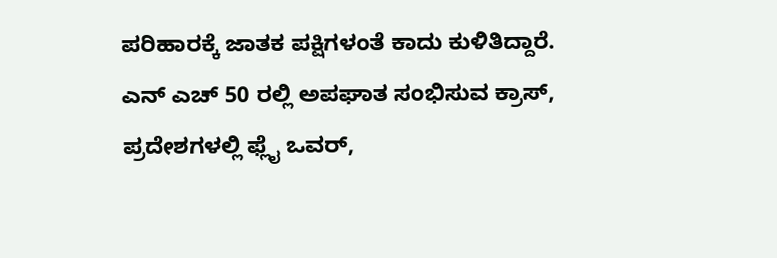ಪರಿಹಾರಕ್ಕೆ ಜಾತಕ ಪಕ್ಷಿಗಳಂತೆ ಕಾದು ಕುಳಿತಿದ್ದಾರೆ.
ಎನ್ ಎಚ್ 50 ರಲ್ಲಿ ಅಪಘಾತ ಸಂಭಿಸುವ ಕ್ರಾಸ್, ಪ್ರದೇಶಗಳಲ್ಲಿ ಫ್ಲೈ ಒವರ್,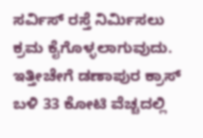ಸರ್ವಿಸ್ ರಸ್ತೆ ನಿರ್ಮಿಸಲು ಕ್ರಮ ಕೈಗೊಳ್ಳಲಾಗುವುದು. ಇತ್ತೀಚೇಗೆ ಡಣಾಪುರ ಕ್ರಾಸ್ ಬಳಿ 33 ಕೋಟಿ ವೆಚ್ಚದಲ್ಲಿ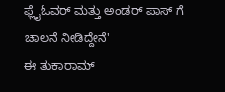ಫ್ಲೈಓವರ್ ಮತ್ತು ಅಂಡರ್ ಪಾಸ್ ಗೆ ಚಾಲನೆ ನೀಡಿದ್ದೇನೆ'
ಈ ತುಕಾರಾಮ್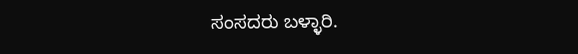ಸಂಸದರು ಬಳ್ಳಾರಿ.